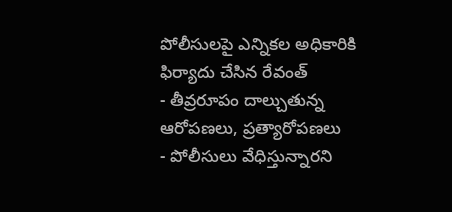పోలీసులపై ఎన్నికల అధికారికి ఫిర్యాదు చేసిన రేవంత్
- తీవ్రరూపం దాల్చుతున్న ఆరోపణలు, ప్రత్యారోపణలు
- పోలీసులు వేధిస్తున్నారని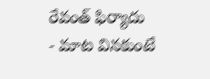రేవంత్ ఫిర్యాదు
- మాట వినకుంటే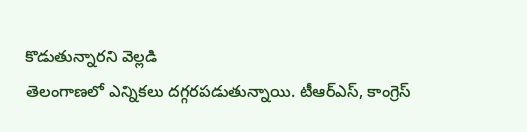కొడుతున్నారని వెల్లడి
తెలంగాణలో ఎన్నికలు దగ్గరపడుతున్నాయి. టీఆర్ఎస్, కాంగ్రెస్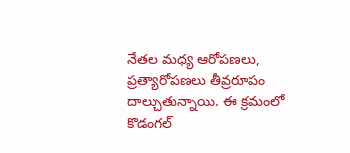నేతల మధ్య ఆరోపణలు, ప్రత్యారోపణలు తీవ్రరూపం దాల్చుతున్నాయి. ఈ క్రమంలో కొడంగల్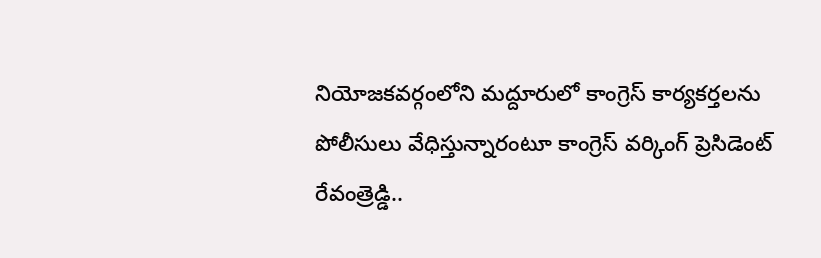నియోజకవర్గంలోని మద్దూరులో కాంగ్రెస్ కార్యకర్తలను పోలీసులు వేధిస్తున్నారంటూ కాంగ్రెస్ వర్కింగ్ ప్రెసిడెంట్ రేవంత్రెడ్డి..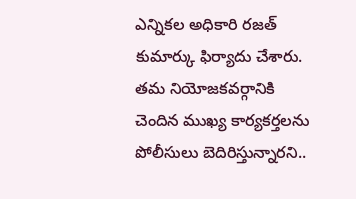ఎన్నికల అధికారి రజత్ కుమార్కు ఫిర్యాదు చేశారు. తమ నియోజకవర్గానికి చెందిన ముఖ్య కార్యకర్తలను పోలీసులు బెదిరిస్తున్నారని..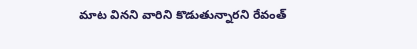మాట వినని వారిని కొడుతున్నారని రేవంత్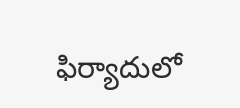ఫిర్యాదులో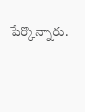పేర్కొన్నారు.